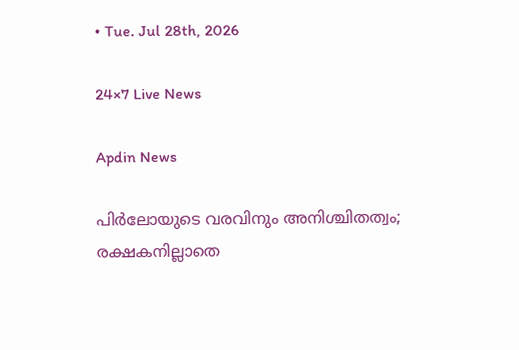• Tue. Jul 28th, 2026

24×7 Live News

Apdin News

പിര്‍ലോയുടെ വരവിനും അനിശ്ചിതത്വം; രക്ഷകനില്ലാതെ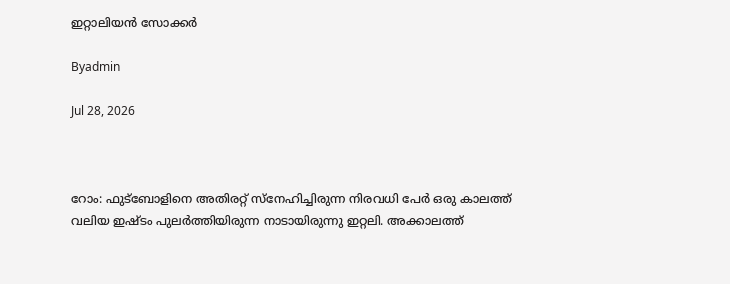ഇറ്റാലിയന്‍ സോക്കര്‍

Byadmin

Jul 28, 2026



റോം: ഫുട്‌ബോളിനെ അതിരറ്റ് സ്‌നേഹിച്ചിരുന്ന നിരവധി പേര്‍ ഒരു കാലത്ത് വലിയ ഇഷ്ടം പുലര്‍ത്തിയിരുന്ന നാടായിരുന്നു ഇറ്റലി. അക്കാലത്ത്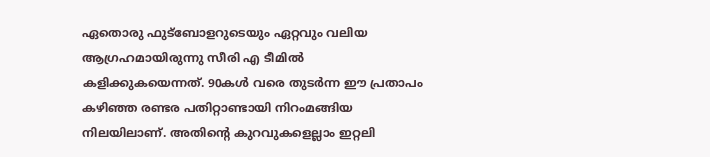ഏതൊരു ഫുട്‌ബോളറുടെയും ഏറ്റവും വലിയ ആഗ്രഹമായിരുന്നു സീരി എ ടീമില്‍ കളിക്കുകയെന്നത്. 90കള്‍ വരെ തുടര്‍ന്ന ഈ പ്രതാപം കഴിഞ്ഞ രണ്ടര പതിറ്റാണ്ടായി നിറംമങ്ങിയ നിലയിലാണ്. അതിന്റെ കുറവുകളെല്ലാം ഇറ്റലി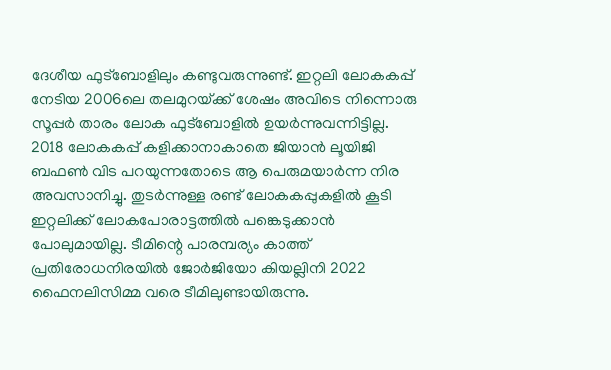ദേശീയ ഫുട്‌ബോളിലും കണ്ടുവരുന്നുണ്ട്. ഇറ്റലി ലോകകപ്പ് നേടിയ 2006ലെ തലമുറയ്‌ക്ക് ശേഷം അവിടെ നിന്നൊരു സൂപ്പര്‍ താരം ലോക ഫുട്‌ബോളില്‍ ഉയര്‍ന്നുവന്നിട്ടില്ല. 2018 ലോകകപ്പ് കളിക്കാനാകാതെ ജിയാന്‍ ലൂയിജി ബഫണ്‍ വിട പറയുന്നതോടെ ആ പെരുമയാര്‍ന്ന നിര അവസാനിച്ചു. തുടര്‍ന്നുള്ള രണ്ട് ലോകകപ്പുകളില്‍ കൂടി ഇറ്റലിക്ക് ലോകപോരാട്ടത്തില്‍ പങ്കെടുക്കാന്‍ പോലുമായില്ല. ടീമിന്റെ പാരമ്പര്യം കാത്ത് പ്രതിരോധനിരയില്‍ ജോര്‍ജിയോ കിയല്ലിനി 2022 ഫൈനലിസിമ്മ വരെ ടീമിലുണ്ടായിരുന്നു.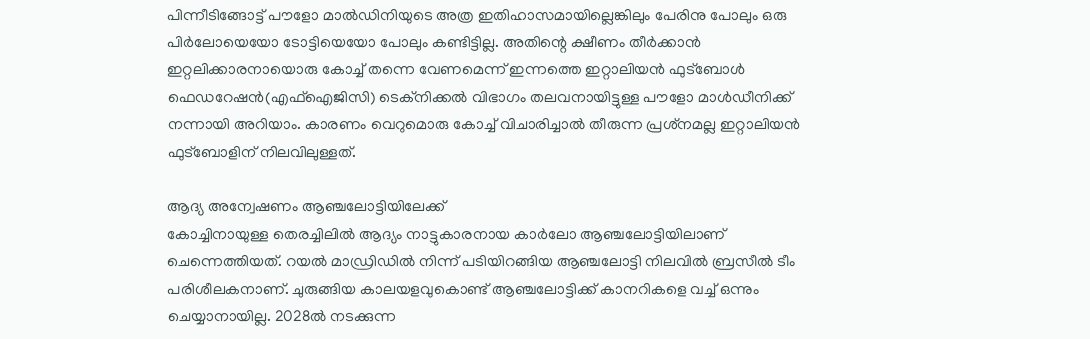പിന്നീടിങ്ങോട്ട് പൗളോ മാല്‍ഡിനിയുടെ അത്ര ഇതിഹാസമായില്ലെങ്കിലും പേരിനു പോലും ഒരു പിര്‍ലോയെയോ ടോട്ടിയെയോ പോലും കണ്ടിട്ടില്ല. അതിന്റെ ക്ഷീണം തീര്‍ക്കാന്‍ ഇറ്റലിക്കാരനായൊരു കോച്ച് തന്നെ വേണമെന്ന് ഇന്നത്തെ ഇറ്റാലിയന്‍ ഫുട്‌ബോള്‍ ഫെഡറേഷന്‍(എഫ്‌ഐജിസി) ടെക്‌നിക്കല്‍ വിഭാഗം തലവനായിട്ടുള്ള പൗളോ മാള്‍ഡീനിക്ക് നന്നായി അറിയാം. കാരണം വെറുമൊരു കോച്ച് വിചാരിച്ചാല്‍ തീരുന്ന പ്രശ്‌നമല്ല ഇറ്റാലിയന്‍ ഫുട്‌ബോളിന് നിലവിലുള്ളത്.

ആദ്യ അന്വേഷണം ആഞ്ചലോട്ടിയിലേക്ക്
കോച്ചിനായുള്ള തെരച്ചിലില്‍ ആദ്യം നാട്ടുകാരനായ കാര്‍ലോ ആഞ്ചലോട്ടിയിലാണ് ചെന്നെത്തിയത്. റയല്‍ മാഡ്രിഡില്‍ നിന്ന് പടിയിറങ്ങിയ ആഞ്ചലോട്ടി നിലവില്‍ ബ്രസീല്‍ ടീം പരിശീലകനാണ്. ചുരുങ്ങിയ കാലയളവുകൊണ്ട് ആഞ്ചലോട്ടിക്ക് കാനറികളെ വച്ച് ഒന്നും ചെയ്യാനായില്ല. 2028ല്‍ നടക്കുന്ന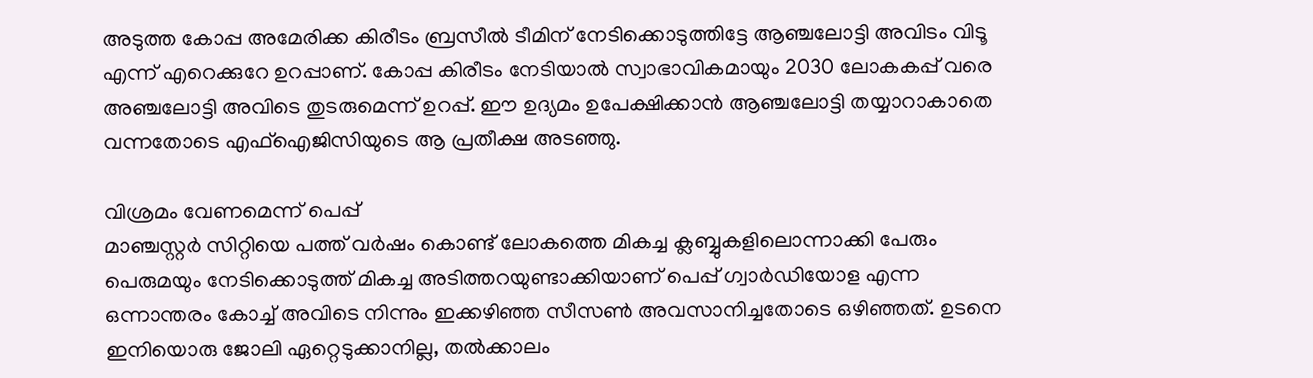അടുത്ത കോപ്പ അമേരിക്ക കിരീടം ബ്രസീല്‍ ടീമിന് നേടിക്കൊടുത്തിട്ടേ ആഞ്ചലോട്ടി അവിടം വിടൂ എന്ന് എറെക്കുറേ ഉറപ്പാണ്. കോപ്പ കിരീടം നേടിയാല്‍ സ്വാഭാവികമായും 2030 ലോകകപ്പ് വരെ അഞ്ചലോട്ടി അവിടെ തുടരുമെന്ന് ഉറപ്പ്. ഈ ഉദ്യമം ഉപേക്ഷിക്കാന്‍ ആഞ്ചലോട്ടി തയ്യാറാകാതെ വന്നതോടെ എഫ്‌ഐജിസിയുടെ ആ പ്രതീക്ഷ അടഞ്ഞു.

വിശ്രമം വേണമെന്ന് പെപ്പ്
മാഞ്ചസ്റ്റര്‍ സിറ്റിയെ പത്ത് വര്‍ഷം കൊണ്ട് ലോകത്തെ മികച്ച ക്ലബ്ബുകളിലൊന്നാക്കി പേരും പെരുമയും നേടിക്കൊടുത്ത് മികച്ച അടിത്തറയുണ്ടാക്കിയാണ് പെപ്പ് ഗ്വാര്‍ഡിയോള എന്ന ഒന്നാന്തരം കോച്ച് അവിടെ നിന്നും ഇക്കഴിഞ്ഞ സീസണ്‍ അവസാനിച്ചതോടെ ഒഴിഞ്ഞത്. ഉടനെ ഇനിയൊരു ജോലി ഏറ്റെടുക്കാനില്ല, തല്‍ക്കാലം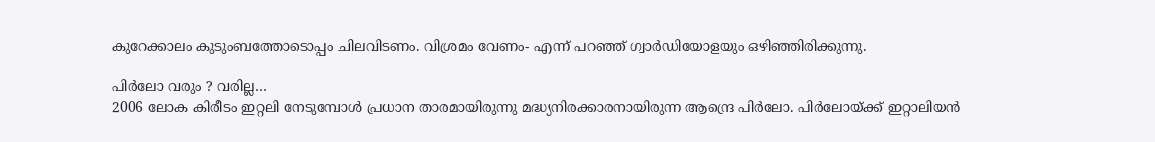കുറേക്കാലം കുടുംബത്തോടൊപ്പം ചിലവിടണം. വിശ്രമം വേണം- എന്ന് പറഞ്ഞ് ഗ്വാര്‍ഡിയോളയും ഒഴിഞ്ഞിരിക്കുന്നു.

പിര്‍ലോ വരും ? വരില്ല…
2006 ലോക കിരീടം ഇറ്റലി നേടുമ്പോള്‍ പ്രധാന താരമായിരുന്നു മദ്ധ്യനിരക്കാരനായിരുന്ന ആന്ദ്രെ പിര്‍ലോ. പിര്‍ലോയ്‌ക്ക് ഇറ്റാലിയന്‍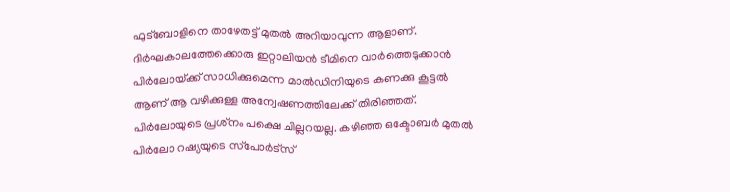ഫുട്‌ബോളിനെ താഴേതട്ട് മുതല്‍ അറിയാവുന്ന ആളാണ്. ദിര്‍ഘകാലത്തേക്കൊരു ഇറ്റാലിയന്‍ ടീമിനെ വാര്‍ത്തെടുക്കാന്‍ പിര്‍ലോയ്‌ക്ക് സാധിക്കുമെന്ന മാല്‍ഡിനിയുടെ കണക്കു കൂട്ടല്‍ ആണ് ആ വഴിക്കുള്ള അന്വേഷണത്തിലേക്ക് തിരിഞ്ഞത്. പിര്‍ലോയുടെ പ്രശ്‌നം പക്ഷെ ചില്ലറയല്ല. കഴിഞ്ഞ ഒക്ടോബര്‍ മുതല്‍ പിര്‍ലോ റഷ്യയുടെ സ്‌പോര്‍ട്‌സ്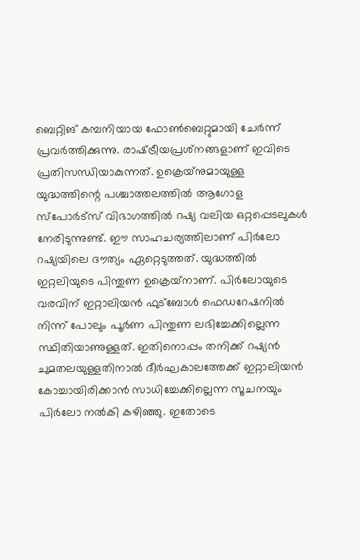ബെറ്റിങ് കമ്പനിയായ ഫോണ്‍ബെറ്റുമായി ചേര്‍ന്ന് പ്രവര്‍ത്തിക്കുന്നു. രാഷ്‌ട്രീയപ്രശ്‌നങ്ങളാണ് ഇവിടെ പ്രതിസന്ധിയാകുന്നത്. ഉക്രെയ്‌നുമായുള്ള യുദ്ധത്തിന്റെ പശ്ചാത്തലത്തില്‍ ആഗോള സ്‌പോര്‍ട്‌സ് വിഭാഗത്തില്‍ റഷ്യ വലിയ ഒറ്റപ്പെടലുകള്‍ നേരിടുന്നുണ്ട്. ഈ സാഹചര്യത്തിലാണ് പിര്‍ലോ റഷ്യയിലെ ദൗത്യം ഏറ്റെടുത്തത്. യുദ്ധത്തില്‍ ഇറ്റലിയുടെ പിന്തുണ ഉക്രെയ്‌നാണ്. പിര്‍ലോയുടെ വരവിന് ഇറ്റാലിയന്‍ ഫുട്‌ബോള്‍ ഫെഡറേഷനില്‍ നിന്ന് പോലും പൂര്‍ണ പിന്തുണ ലഭിച്ചേക്കില്ലെന്ന സ്ഥിതിയാണുള്ളത്. ഇതിനൊപ്പം തനിക്ക് റഷ്യന്‍ ചുമതലയുള്ളതിനാല്‍ ദീര്‍ഘകാലത്തേക്ക് ഇറ്റാലിയന്‍ കോച്ചായിരിക്കാന്‍ സാധിച്ചേക്കില്ലെന്ന സൂചനയും പിര്‍ലോ നല്‍കി കഴിഞ്ഞു. ഇതോടെ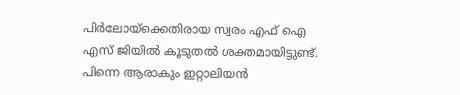പിര്‍ലോയ്‌ക്കെതിരായ സ്വരം എഫ് ഐ എസ് ജിയില്‍ കൂടുതല്‍ ശക്തമായിട്ടുണ്ട്. പിന്നെ ആരാകും ഇറ്റാലിയന്‍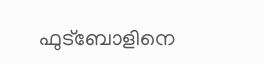ഫുട്ബോളിനെ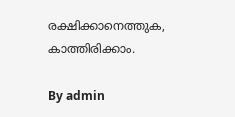രക്ഷിക്കാനെത്തുക, കാത്തിരിക്കാം.

By admin